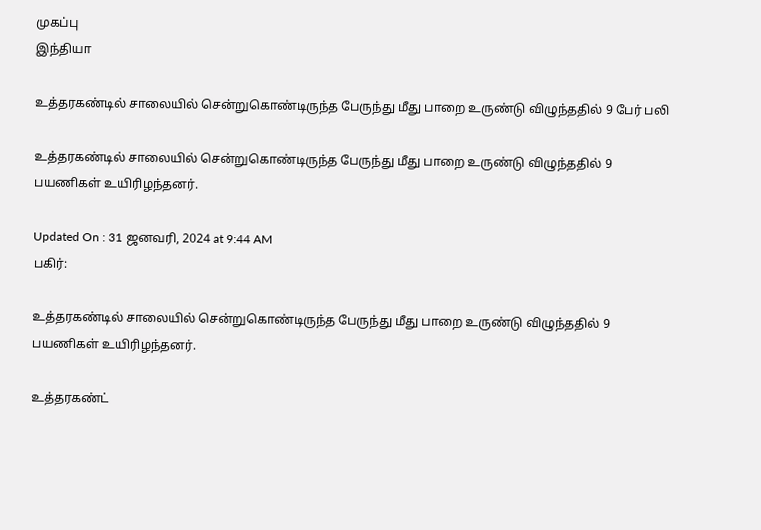முகப்பு
இந்தியா

உத்தரகண்டில் சாலையில் சென்றுகொண்டிருந்த பேருந்து மீது பாறை உருண்டு விழுந்ததில் 9 பேர் பலி

உத்தரகண்டில் சாலையில் சென்றுகொண்டிருந்த பேருந்து மீது பாறை உருண்டு விழுந்ததில் 9 பயணிகள் உயிரிழந்தனர்.

Updated On : 31 ஜனவரி, 2024 at 9:44 AM
பகிர்:

உத்தரகண்டில் சாலையில் சென்றுகொண்டிருந்த பேருந்து மீது பாறை உருண்டு விழுந்ததில் 9 பயணிகள் உயிரிழந்தனர்.

உத்தரகண்ட்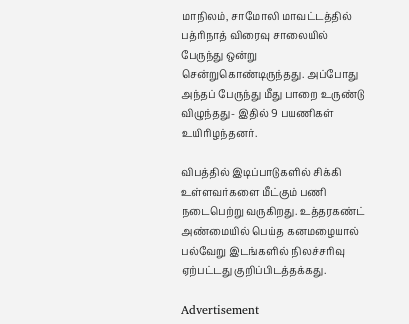மாநிலம், சாமோலி மாவட்டத்தில் பத்ரிநாத் விரைவு சாலையில் பேருந்து ஒன்று சென்றுகொண்டிருந்தது. அப்போது அந்தப் பேருந்து மீது பாறை உருண்டு விழுந்தது- இதில் 9 பயணிகள் உயிரிழந்தனர்.

விபத்தில் இடிப்பாடுகளில் சிக்கி உள்ளவர்களை மீட்கும் பணி நடைபெற்று வருகிறது. உத்தரகண்ட் அண்மையில் பெய்த கனமழையால் பல்வேறு இடங்களில் நிலச்சரிவு ஏற்பட்டது குறிப்பிடத்தக்கது.

Advertisement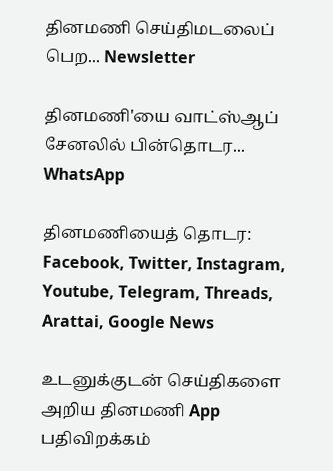தினமணி செய்திமடலைப் பெற... Newsletter

தினமணி'யை வாட்ஸ்ஆப் சேனலில் பின்தொடர... WhatsApp

தினமணியைத் தொடர: Facebook, Twitter, Instagram, Youtube, Telegram, Threads, Arattai, Google News

உடனுக்குடன் செய்திகளை அறிய தினமணி App பதிவிறக்கம்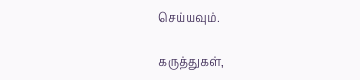செய்யவும்.

கருத்துகள்,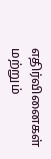எதிர்வினைகள் மற்றும்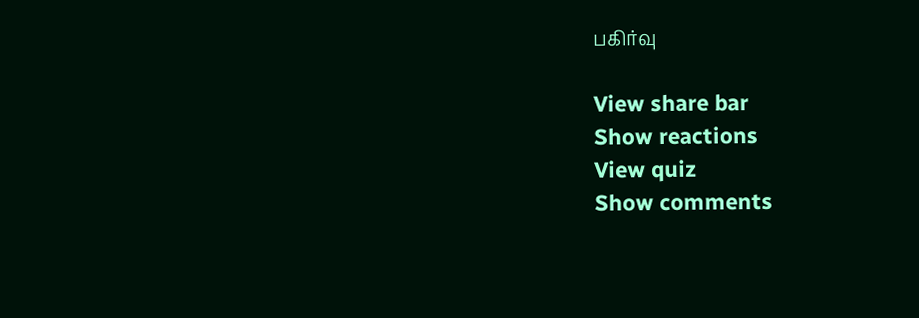பகிர்வு

View share bar
Show reactions
View quiz
Show comments